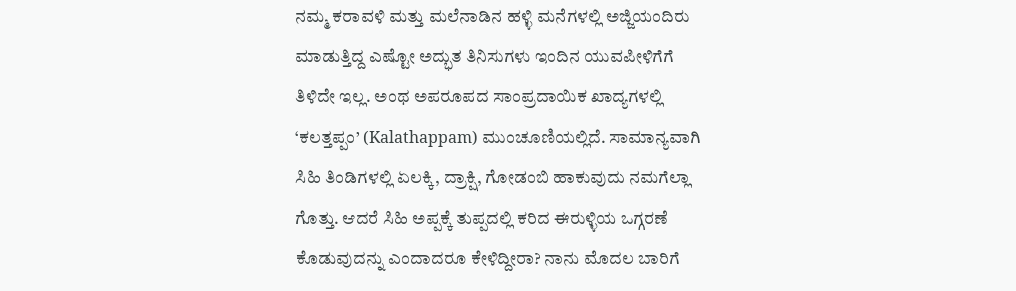ನಮ್ಮ ಕರಾವಳಿ ಮತ್ತು ಮಲೆನಾಡಿನ ಹಳ್ಳಿ ಮನೆಗಳಲ್ಲಿ ಅಜ್ಜಿಯಂದಿರು ಮಾಡುತ್ತಿದ್ದ ಎಷ್ಟೋ ಅದ್ಭುತ ತಿನಿಸುಗಳು ಇಂದಿನ ಯುವಪೀಳಿಗೆಗೆ ತಿಳಿದೇ ಇಲ್ಲ. ಅಂಥ ಅಪರೂಪದ ಸಾಂಪ್ರದಾಯಿಕ ಖಾದ್ಯಗಳಲ್ಲಿ ‘ಕಲತ್ತಪ್ಪಂ’ (Kalathappam) ಮುಂಚೂಣಿಯಲ್ಲಿದೆ. ಸಾಮಾನ್ಯವಾಗಿ ಸಿಹಿ ತಿಂಡಿಗಳಲ್ಲಿ ಏಲಕ್ಕಿ, ದ್ರಾಕ್ಷಿ, ಗೋಡಂಬಿ ಹಾಕುವುದು ನಮಗೆಲ್ಲಾ ಗೊತ್ತು. ಆದರೆ ಸಿಹಿ ಅಪ್ಪಕ್ಕೆ ತುಪ್ಪದಲ್ಲಿ ಕರಿದ ಈರುಳ್ಳಿಯ ಒಗ್ಗರಣೆ ಕೊಡುವುದನ್ನು ಎಂದಾದರೂ ಕೇಳಿದ್ದೀರಾ? ನಾನು ಮೊದಲ ಬಾರಿಗೆ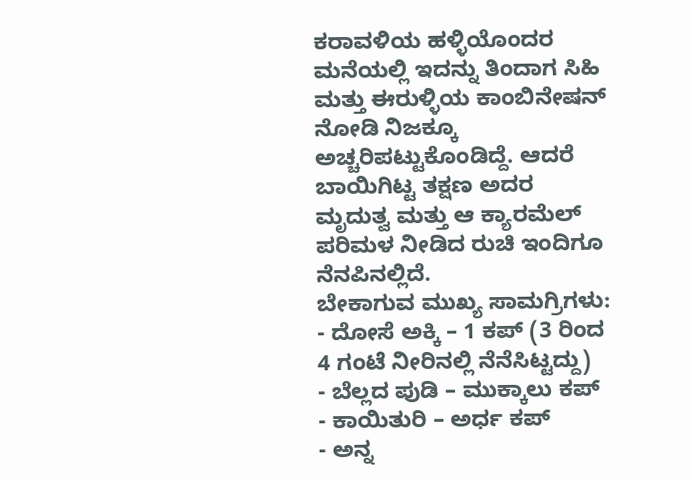ಕರಾವಳಿಯ ಹಳ್ಳಿಯೊಂದರ ಮನೆಯಲ್ಲಿ ಇದನ್ನು ತಿಂದಾಗ ಸಿಹಿ ಮತ್ತು ಈರುಳ್ಳಿಯ ಕಾಂಬಿನೇಷನ್ ನೋಡಿ ನಿಜಕ್ಕೂ ಅಚ್ಚರಿಪಟ್ಟುಕೊಂಡಿದ್ದೆ. ಆದರೆ ಬಾಯಿಗಿಟ್ಟ ತಕ್ಷಣ ಅದರ ಮೃದುತ್ವ ಮತ್ತು ಆ ಕ್ಯಾರಮೆಲ್ ಪರಿಮಳ ನೀಡಿದ ರುಚಿ ಇಂದಿಗೂ ನೆನಪಿನಲ್ಲಿದೆ.
ಬೇಕಾಗುವ ಮುಖ್ಯ ಸಾಮಗ್ರಿಗಳು:
- ದೋಸೆ ಅಕ್ಕಿ – 1 ಕಪ್ (3 ರಿಂದ 4 ಗಂಟೆ ನೀರಿನಲ್ಲಿ ನೆನೆಸಿಟ್ಟದ್ದು)
- ಬೆಲ್ಲದ ಪುಡಿ – ಮುಕ್ಕಾಲು ಕಪ್
- ಕಾಯಿತುರಿ – ಅರ್ಧ ಕಪ್
- ಅನ್ನ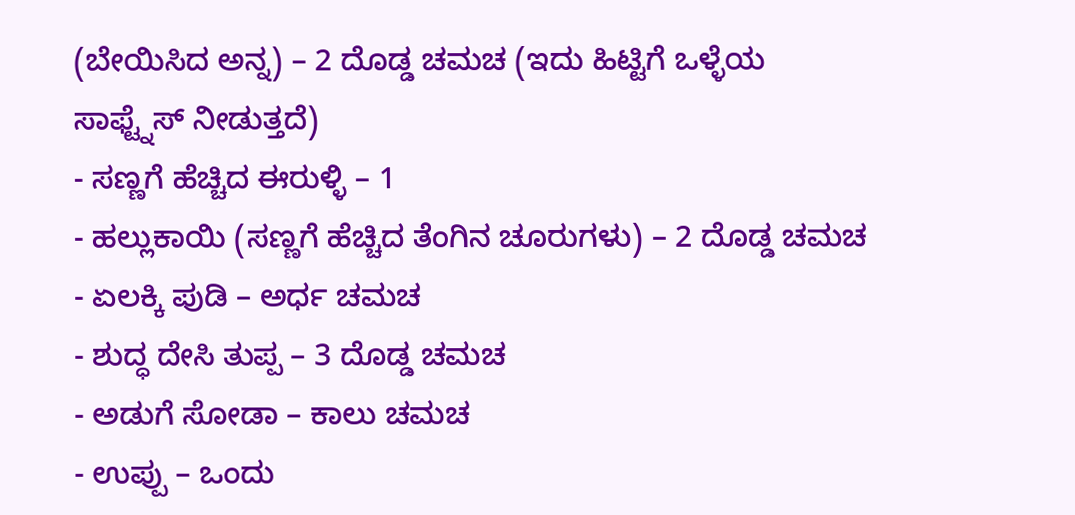(ಬೇಯಿಸಿದ ಅನ್ನ) – 2 ದೊಡ್ಡ ಚಮಚ (ಇದು ಹಿಟ್ಟಿಗೆ ಒಳ್ಳೆಯ ಸಾಫ್ಟ್ನೆಸ್ ನೀಡುತ್ತದೆ)
- ಸಣ್ಣಗೆ ಹೆಚ್ಚಿದ ಈರುಳ್ಳಿ – 1
- ಹಲ್ಲುಕಾಯಿ (ಸಣ್ಣಗೆ ಹೆಚ್ಚಿದ ತೆಂಗಿನ ಚೂರುಗಳು) – 2 ದೊಡ್ಡ ಚಮಚ
- ಏಲಕ್ಕಿ ಪುಡಿ – ಅರ್ಧ ಚಮಚ
- ಶುದ್ಧ ದೇಸಿ ತುಪ್ಪ – 3 ದೊಡ್ಡ ಚಮಚ
- ಅಡುಗೆ ಸೋಡಾ – ಕಾಲು ಚಮಚ
- ಉಪ್ಪು – ಒಂದು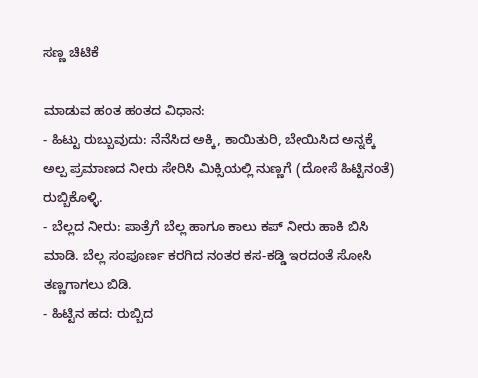ಸಣ್ಣ ಚಿಟಿಕೆ

ಮಾಡುವ ಹಂತ ಹಂತದ ವಿಧಾನ:
- ಹಿಟ್ಟು ರುಬ್ಬುವುದು: ನೆನೆಸಿದ ಅಕ್ಕಿ, ಕಾಯಿತುರಿ, ಬೇಯಿಸಿದ ಅನ್ನಕ್ಕೆ ಅಲ್ಪ ಪ್ರಮಾಣದ ನೀರು ಸೇರಿಸಿ ಮಿಕ್ಸಿಯಲ್ಲಿ ನುಣ್ಣಗೆ (ದೋಸೆ ಹಿಟ್ಟಿನಂತೆ) ರುಬ್ಬಿಕೊಳ್ಳಿ.
- ಬೆಲ್ಲದ ನೀರು: ಪಾತ್ರೆಗೆ ಬೆಲ್ಲ ಹಾಗೂ ಕಾಲು ಕಪ್ ನೀರು ಹಾಕಿ ಬಿಸಿ ಮಾಡಿ. ಬೆಲ್ಲ ಸಂಪೂರ್ಣ ಕರಗಿದ ನಂತರ ಕಸ-ಕಡ್ಡಿ ಇರದಂತೆ ಸೋಸಿ ತಣ್ಣಗಾಗಲು ಬಿಡಿ.
- ಹಿಟ್ಟಿನ ಹದ: ರುಬ್ಬಿದ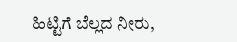ಹಿಟ್ಟಿಗೆ ಬೆಲ್ಲದ ನೀರು,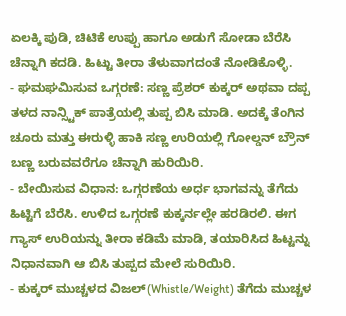ಏಲಕ್ಕಿ ಪುಡಿ, ಚಿಟಿಕೆ ಉಪ್ಪು ಹಾಗೂ ಅಡುಗೆ ಸೋಡಾ ಬೆರೆಸಿ ಚೆನ್ನಾಗಿ ಕದಡಿ. ಹಿಟ್ಟು ತೀರಾ ತೆಳುವಾಗದಂತೆ ನೋಡಿಕೊಳ್ಳಿ.
- ಘಮಘಮಿಸುವ ಒಗ್ಗರಣೆ: ಸಣ್ಣ ಪ್ರೆಶರ್ ಕುಕ್ಕರ್ ಅಥವಾ ದಪ್ಪ ತಳದ ನಾನ್ಸ್ಟಿಕ್ ಪಾತ್ರೆಯಲ್ಲಿ ತುಪ್ಪ ಬಿಸಿ ಮಾಡಿ. ಅದಕ್ಕೆ ತೆಂಗಿನ ಚೂರು ಮತ್ತು ಈರುಳ್ಳಿ ಹಾಕಿ ಸಣ್ಣ ಉರಿಯಲ್ಲಿ ಗೋಲ್ಡನ್ ಬ್ರೌನ್ ಬಣ್ಣ ಬರುವವರೆಗೂ ಚೆನ್ನಾಗಿ ಹುರಿಯಿರಿ.
- ಬೇಯಿಸುವ ವಿಧಾನ: ಒಗ್ಗರಣೆಯ ಅರ್ಧ ಭಾಗವನ್ನು ತೆಗೆದು ಹಿಟ್ಟಿಗೆ ಬೆರೆಸಿ. ಉಳಿದ ಒಗ್ಗರಣೆ ಕುಕ್ಕರ್ನಲ್ಲೇ ಹರಡಿರಲಿ. ಈಗ ಗ್ಯಾಸ್ ಉರಿಯನ್ನು ತೀರಾ ಕಡಿಮೆ ಮಾಡಿ, ತಯಾರಿಸಿದ ಹಿಟ್ಟನ್ನು ನಿಧಾನವಾಗಿ ಆ ಬಿಸಿ ತುಪ್ಪದ ಮೇಲೆ ಸುರಿಯಿರಿ.
- ಕುಕ್ಕರ್ ಮುಚ್ಚಳದ ವಿಜಲ್(Whistle/Weight) ತೆಗೆದು ಮುಚ್ಚಳ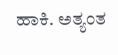ಹಾಕಿ. ಅತ್ಯಂತ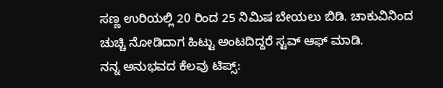ಸಣ್ಣ ಉರಿಯಲ್ಲಿ 20 ರಿಂದ 25 ನಿಮಿಷ ಬೇಯಲು ಬಿಡಿ. ಚಾಕುವಿನಿಂದ ಚುಚ್ಚಿ ನೋಡಿದಾಗ ಹಿಟ್ಟು ಅಂಟದಿದ್ದರೆ ಸ್ಟವ್ ಆಫ್ ಮಾಡಿ.
ನನ್ನ ಅನುಭವದ ಕೆಲವು ಟಿಪ್ಸ್: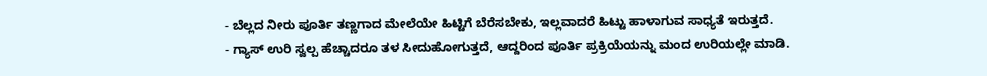- ಬೆಲ್ಲದ ನೀರು ಪೂರ್ತಿ ತಣ್ಣಗಾದ ಮೇಲೆಯೇ ಹಿಟ್ಟಿಗೆ ಬೆರೆಸಬೇಕು, ಇಲ್ಲವಾದರೆ ಹಿಟ್ಟು ಹಾಳಾಗುವ ಸಾಧ್ಯತೆ ಇರುತ್ತದೆ.
- ಗ್ಯಾಸ್ ಉರಿ ಸ್ವಲ್ಪ ಹೆಚ್ಚಾದರೂ ತಳ ಸೀದುಹೋಗುತ್ತದೆ, ಆದ್ದರಿಂದ ಪೂರ್ತಿ ಪ್ರಕ್ರಿಯೆಯನ್ನು ಮಂದ ಉರಿಯಲ್ಲೇ ಮಾಡಿ.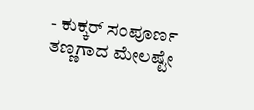- ಕುಕ್ಕರ್ ಸಂಪೂರ್ಣ ತಣ್ಣಗಾದ ಮೇಲಷ್ಟೇ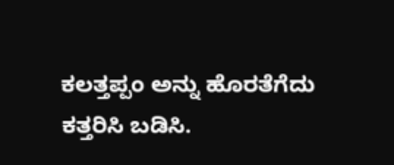ಕಲತ್ತಪ್ಪಂ ಅನ್ನು ಹೊರತೆಗೆದು ಕತ್ತರಿಸಿ ಬಡಿಸಿ.